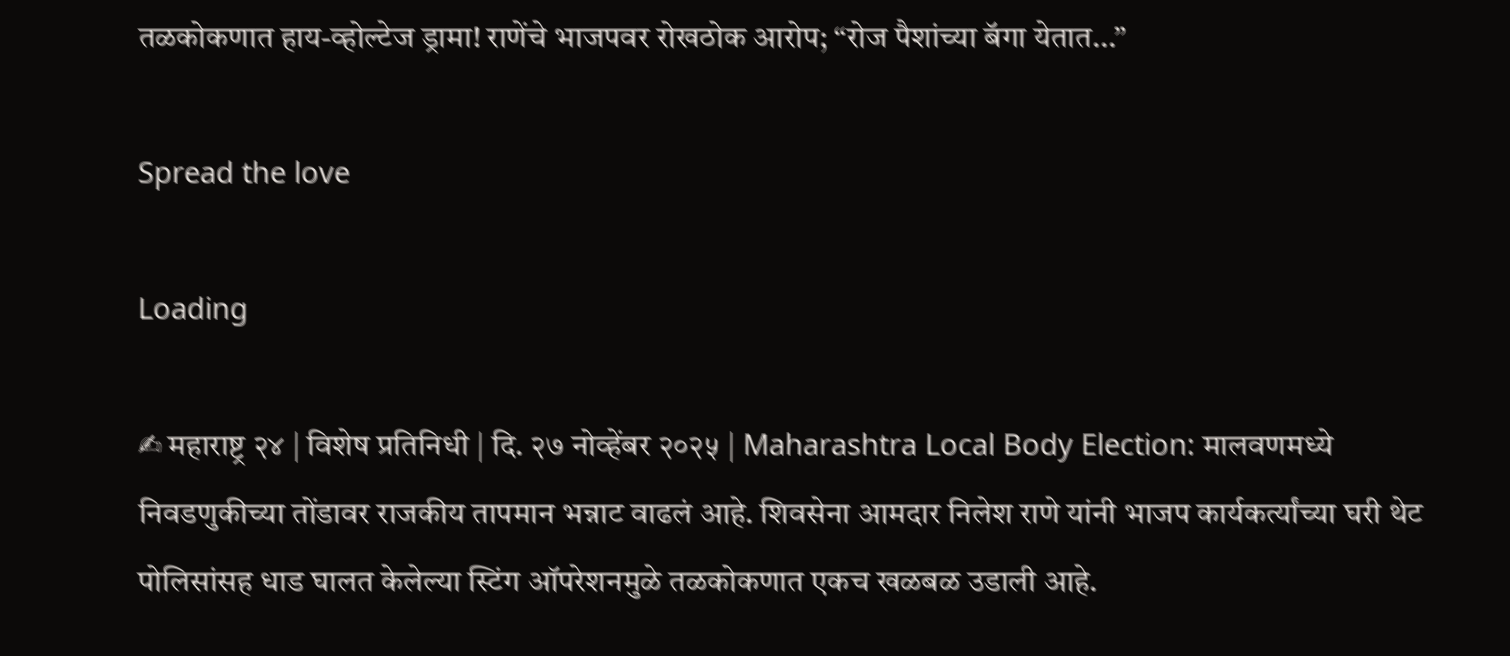तळकोकणात हाय-व्होल्टेज ड्रामा! राणेंचे भाजपवर रोखठोक आरोप; “रोज पैशांच्या बॅगा येतात…”

Spread the love

Loading

✍ महाराष्ट्र २४ | विशेष प्रतिनिधी | दि. २७ नोव्हेंबर २०२५ | Maharashtra Local Body Election: मालवणमध्ये निवडणुकीच्या तोंडावर राजकीय तापमान भन्नाट वाढलं आहे. शिवसेना आमदार निलेश राणे यांनी भाजप कार्यकर्त्यांच्या घरी थेट पोलिसांसह धाड घालत केलेल्या स्टिंग ऑपरेशनमुळे तळकोकणात एकच खळबळ उडाली आहे.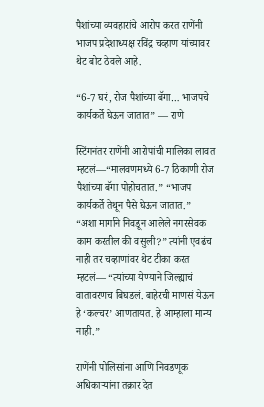पैशांच्या व्यवहारांचे आरोप करत राणेंनी भाजप प्रदेशाध्यक्ष रविंद्र चव्हाण यांच्यावर थेट बोट ठेवले आहे.

“6-7 घरं, रोज पैशांच्या बॅगा… भाजपचे कार्यकर्ते घेऊन जातात” — राणे

स्टिंगनंतर राणेंनी आरोपांची मालिका लावत म्हटलं—“मालवणमध्ये 6-7 ठिकाणी रोज पैशांच्या बॅगा पोहोचतात.” “भाजप कार्यकर्ते तेथून पैसे घेऊन जातात.”
“अशा मार्गाने निवडून आलेले नगरसेवक काम करतील की वसुली?” त्यांनी एवढंच नाही तर चव्हाणांवर थेट टीका करत म्हटलं— “त्यांच्या येण्याने जिल्ह्याचं वातावरणच बिघडलं. बाहेरची माणसं येऊन हे ‘कल्चर’ आणतायत. हे आम्हाला मान्य नाही.”

राणेंनी पोलिसांना आणि निवडणूक अधिकाऱ्यांना तक्रार देत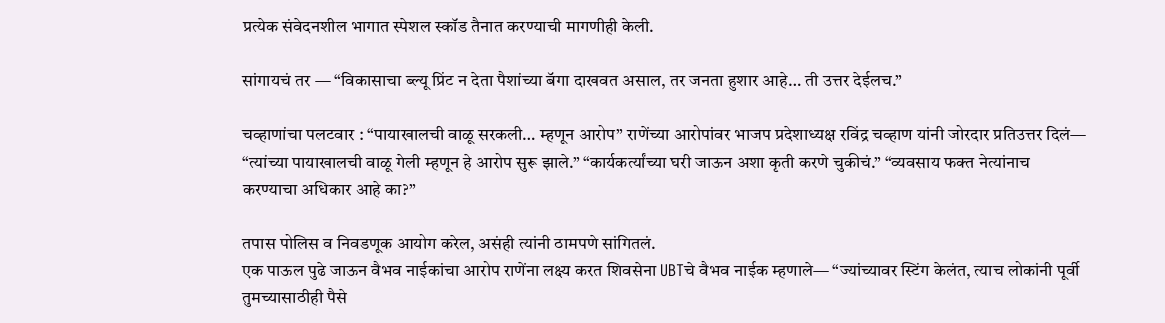प्रत्येक संवेदनशील भागात स्पेशल स्कॉड तैनात करण्याची मागणीही केली.

सांगायचं तर — “विकासाचा ब्ल्यू प्रिंट न देता पैशांच्या बॅगा दाखवत असाल, तर जनता हुशार आहे… ती उत्तर देईलच.”

चव्हाणांचा पलटवार : “पायाखालची वाळू सरकली… म्हणून आरोप” राणेंच्या आरोपांवर भाजप प्रदेशाध्यक्ष रविंद्र चव्हाण यांनी जोरदार प्रतिउत्तर दिलं—
“त्यांच्या पायाखालची वाळू गेली म्हणून हे आरोप सुरू झाले.” “कार्यकर्त्यांच्या घरी जाऊन अशा कृती करणे चुकीचं.” “व्यवसाय फक्त नेत्यांनाच करण्याचा अधिकार आहे का?”

तपास पोलिस व निवडणूक आयोग करेल, असंही त्यांनी ठामपणे सांगितलं.
एक पाऊल पुढे जाऊन वैभव नाईकांचा आरोप राणेंना लक्ष्य करत शिवसेना UBTचे वैभव नाईक म्हणाले— “ज्यांच्यावर स्टिंग केलंत, त्याच लोकांनी पूर्वी तुमच्यासाठीही पैसे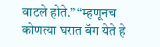वाटले होते.” “म्हणूनच कोणत्या घरात बॅग येते हे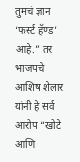तुमचं ज्ञान ‘फर्स्ट हॅण्ड’ आहे.” तर भाजपचे आशिष शेलार यांनी हे सर्व आरोप “खोटे आणि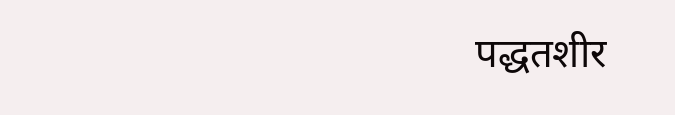पद्धतशीर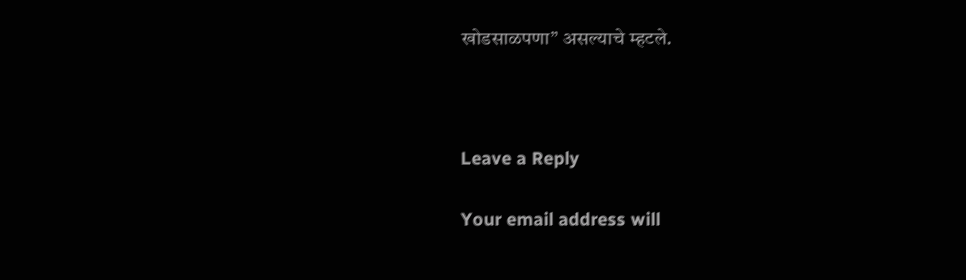खोडसाळपणा” असल्याचे म्हटले.



Leave a Reply

Your email address will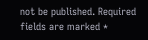not be published. Required fields are marked *